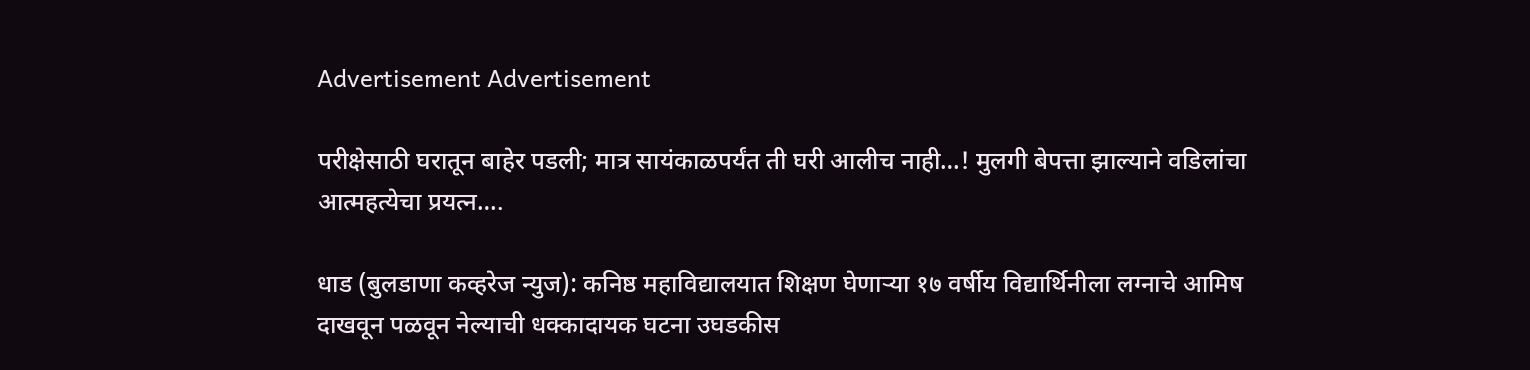Advertisement Advertisement

परीक्षेसाठी घरातून बाहेर पडली; मात्र सायंकाळपर्यंत ती घरी आलीच नाही…! मुलगी बेपत्ता झाल्याने वडिलांचा आत्महत्येचा प्रयत्न….

धाड (बुलडाणा कव्हरेज न्युज): कनिष्ठ महाविद्यालयात शिक्षण घेणाऱ्या १७ वर्षीय विद्यार्थिनीला लग्नाचे आमिष दाखवून पळवून नेल्याची धक्कादायक घटना उघडकीस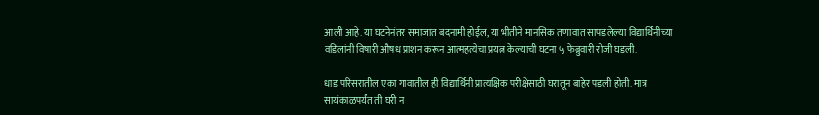आली आहे. या घटनेनंतर समाजात बदनामी होईल, या भीतीने मानसिक तणावात सापडलेल्या विद्यार्थिनीच्या वडिलांनी विषारी औषध प्राशन करून आत्महत्येचा प्रयत्न केल्याची घटना ५ फेब्रुवारी रोजी घडली.

धाड परिसरातील एका गावातील ही विद्यार्थिनी प्रात्यक्षिक परीक्षेसाठी घरातून बाहेर पडली होती. मात्र सायंकाळपर्यंत ती घरी न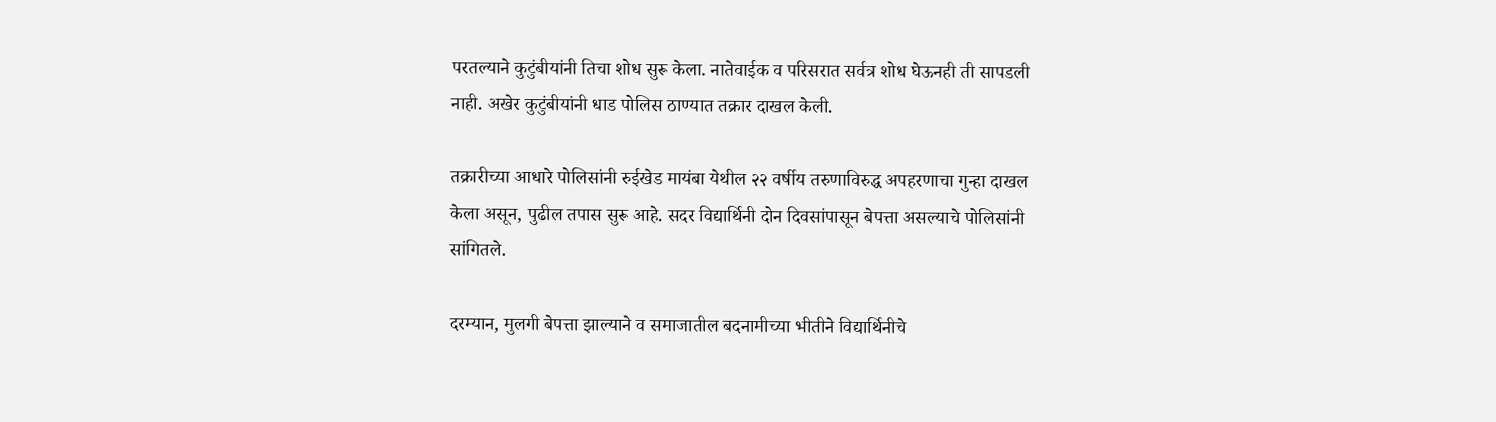परतल्याने कुटुंबीयांनी तिचा शोध सुरू केला. नातेवाईक व परिसरात सर्वत्र शोध घेऊनही ती सापडली नाही. अखेर कुटुंबीयांनी धाड पोलिस ठाण्यात तक्रार दाखल केली.

तक्रारीच्या आधारे पोलिसांनी रुईखेड मायंबा येथील २२ वर्षीय तरुणाविरुद्ध अपहरणाचा गुन्हा दाखल केला असून, पुढील तपास सुरू आहे. सदर विद्यार्थिनी दोन दिवसांपासून बेपत्ता असल्याचे पोलिसांनी सांगितले.

दरम्यान, मुलगी बेपत्ता झाल्याने व समाजातील बदनामीच्या भीतीने विद्यार्थिनीचे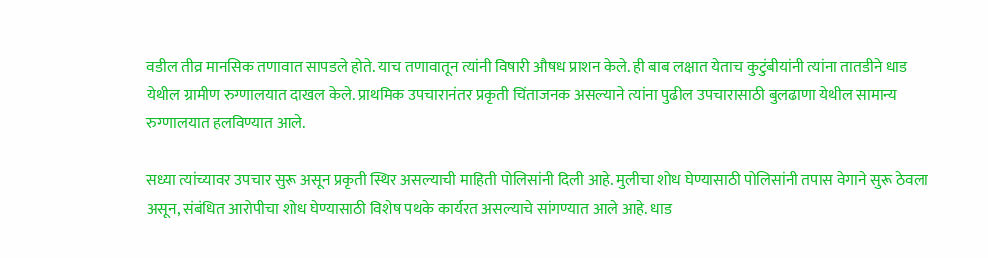वडील तीव्र मानसिक तणावात सापडले होते. याच तणावातून त्यांनी विषारी औषध प्राशन केले. ही बाब लक्षात येताच कुटुंबीयांनी त्यांना तातडीने धाड येथील ग्रामीण रुग्णालयात दाखल केले. प्राथमिक उपचारानंतर प्रकृती चिंताजनक असल्याने त्यांना पुढील उपचारासाठी बुलढाणा येथील सामान्य रुग्णालयात हलविण्यात आले.

सध्या त्यांच्यावर उपचार सुरू असून प्रकृती स्थिर असल्याची माहिती पोलिसांनी दिली आहे. मुलीचा शोध घेण्यासाठी पोलिसांनी तपास वेगाने सुरू ठेवला असून, संबंधित आरोपीचा शोध घेण्यासाठी विशेष पथके कार्यरत असल्याचे सांगण्यात आले आहे. धाड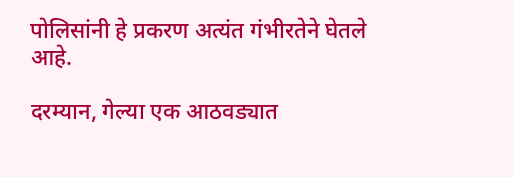पोलिसांनी हे प्रकरण अत्यंत गंभीरतेने घेतले आहे.

दरम्यान, गेल्या एक आठवड्यात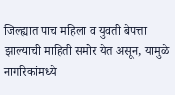जिल्ह्यात पाच महिला व युवती बेपत्ता झाल्याची माहिती समोर येत असून, यामुळे नागरिकांमध्ये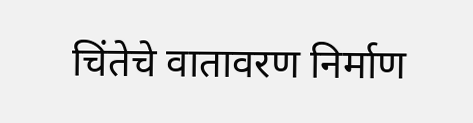चिंतेचे वातावरण निर्माण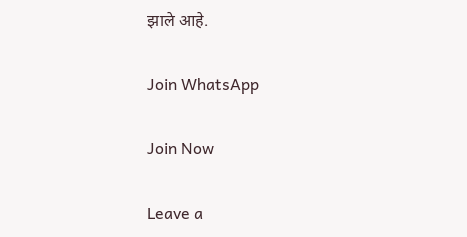झाले आहे.

Join WhatsApp

Join Now

Leave a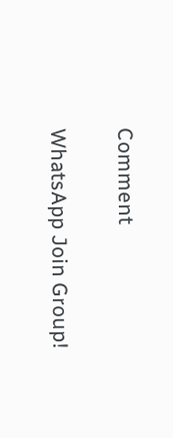Comment

WhatsApp Join Group!